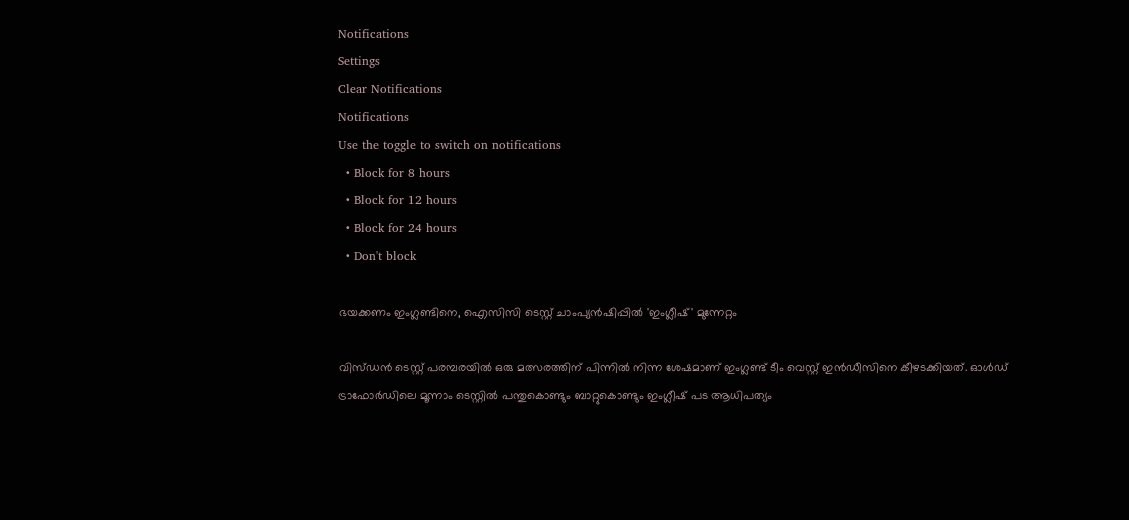Notifications
Settings
Clear Notifications
Notifications
Use the toggle to switch on notifications
  • Block for 8 hours
  • Block for 12 hours
  • Block for 24 hours
  • Don't block

ഭയക്കണം ഇംഗ്ലണ്ടിനെ, ഐസിസി ടെസ്റ്റ് ചാംപ്യന്‍ഷിപ്പില്‍ 'ഇംഗ്ലീഷ്' മുന്നേറ്റം

വിസ്ഡന്‍ ടെസ്റ്റ് പരമ്പരയില്‍ ഒരു മത്സരത്തിന് പിന്നില്‍ നിന്ന ശേഷമാണ് ഇംഗ്ലണ്ട് ടീം വെസ്റ്റ് ഇന്‍ഡീസിനെ കീഴടക്കിയത്. ഓള്‍ഡ് ട്രാഫോര്‍ഡിലെ മൂന്നാം ടെസ്റ്റില്‍ പന്തുകൊണ്ടും ബാറ്റുകൊണ്ടും ഇംഗ്ലീഷ് പട ആധിപത്യം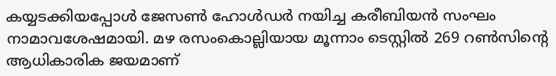കയ്യടക്കിയപ്പോള്‍ ജേസണ്‍ ഹോള്‍ഡര്‍ നയിച്ച കരീബിയന്‍ സംഘം നാമാവശേഷമായി. മഴ രസംകൊല്ലിയായ മൂന്നാം ടെസ്റ്റില്‍ 269 റണ്‍സിന്റെ ആധികാരിക ജയമാണ്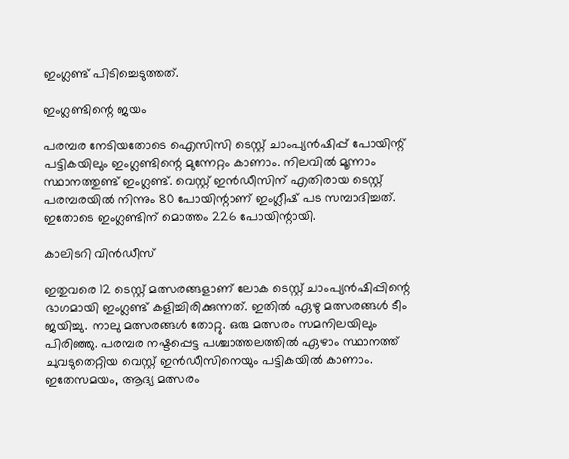ഇംഗ്ലണ്ട് പിടിച്ചെടുത്തത്.

ഇംഗ്ലണ്ടിന്റെ ജയം

പരമ്പര നേടിയതോടെ ഐസിസി ടെസ്റ്റ് ചാംപ്യന്‍ഷിപ്പ് പോയിന്റ് പട്ടികയിലും ഇംഗ്ലണ്ടിന്റെ മുന്നേറ്റം കാണാം. നിലവില്‍ മൂന്നാം സ്ഥാനത്തുണ്ട് ഇംഗ്ലണ്ട്. വെസ്റ്റ് ഇന്‍ഡീസിന് എതിരായ ടെസ്റ്റ് പരമ്പരയില്‍ നിന്നും 80 പോയിന്റാണ് ഇംഗ്ലീഷ് പട സമ്പാദിച്ചത്. ഇതോടെ ഇംഗ്ലണ്ടിന് മൊത്തം 226 പോയിന്റായി.

കാലിടറി വിൻഡീസ്

ഇതുവരെ 12 ടെസ്റ്റ് മത്സരങ്ങളാണ് ലോക ടെസ്റ്റ് ചാംപ്യന്‍ഷിപ്പിന്റെ ഭാഗമായി ഇംഗ്ലണ്ട് കളിച്ചിരിക്കുന്നത്. ഇതില്‍ ഏഴു മത്സരങ്ങള്‍ ടീം ജയിച്ചു. നാലു മത്സരങ്ങള്‍ തോറ്റു. ഒരു മത്സരം സമനിലയിലും പിരിഞ്ഞു. പരമ്പര നഷ്ടപ്പെട്ട പശ്ചാത്തലത്തില്‍ ഏഴാം സ്ഥാനത്ത് ചുവടുതെറ്റിയ വെസ്റ്റ് ഇന്‍ഡീസിനെയും പട്ടികയില്‍ കാണാം. ഇതേസമയം, ആദ്യ മത്സരം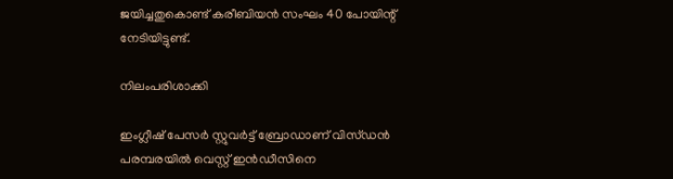ജയിച്ചതുകൊണ്ട് കരീബിയന്‍ സംഘം 40 പോയിന്റ് നേടിയിട്ടുണ്ട്.

നിലംപരിശാക്കി

ഇംഗ്ലീഷ് പേസര്‍ സ്റ്റുവര്‍ട്ട് ബ്രോഡാണ് വിസ്ഡന്‍ പരമ്പരയില്‍ വെസ്റ്റ് ഇന്‍ഡീസിനെ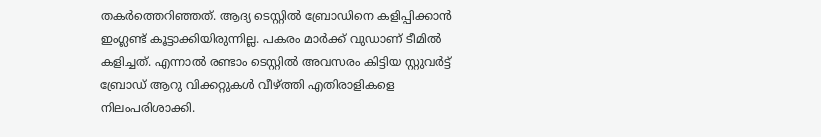തകര്‍ത്തെറിഞ്ഞത്. ആദ്യ ടെസ്റ്റില്‍ ബ്രോഡിനെ കളിപ്പിക്കാന്‍ ഇംഗ്ലണ്ട് കൂട്ടാക്കിയിരുന്നില്ല. പകരം മാര്‍ക്ക് വുഡാണ് ടീമില്‍ കളിച്ചത്. എന്നാല്‍ രണ്ടാം ടെസ്റ്റില്‍ അവസരം കിട്ടിയ സ്റ്റുവര്‍ട്ട് ബ്രോഡ് ആറു വിക്കറ്റുകള്‍ വീഴ്ത്തി എതിരാളികളെ നിലംപരിശാക്കി.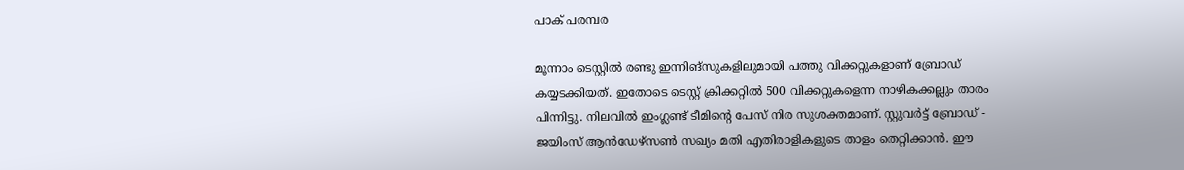പാക് പരമ്പര

മൂന്നാം ടെസ്റ്റില്‍ രണ്ടു ഇന്നിങ്‌സുകളിലുമായി പത്തു വിക്കറ്റുകളാണ് ബ്രോഡ് കയ്യടക്കിയത്. ഇതോടെ ടെസ്റ്റ് ക്രിക്കറ്റില്‍ 500 വിക്കറ്റുകളെന്ന നാഴികക്കല്ലും താരം പിന്നിട്ടു. നിലവില്‍ ഇംഗ്ലണ്ട് ടീമിന്റെ പേസ് നിര സുശക്തമാണ്. സ്റ്റുവര്‍ട്ട് ബ്രോഡ് - ജയിംസ് ആന്‍ഡേഴ്‌സണ്‍ സഖ്യം മതി എതിരാളികളുടെ താളം തെറ്റിക്കാന്‍. ഈ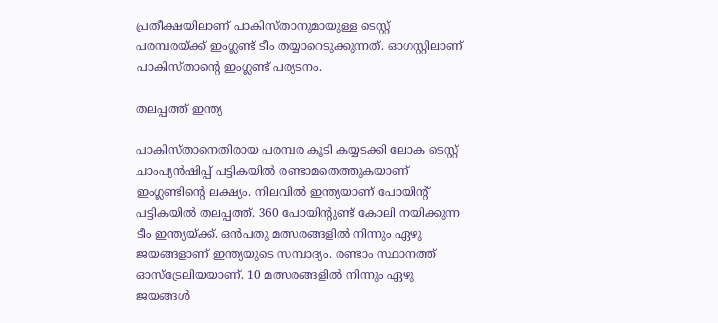പ്രതീക്ഷയിലാണ് പാകിസ്താനുമായുള്ള ടെസ്റ്റ് പരമ്പരയ്ക്ക് ഇംഗ്ലണ്ട് ടീം തയ്യാറെടുക്കുന്നത്. ഓഗസ്റ്റിലാണ് പാകിസ്താന്റെ ഇംഗ്ലണ്ട് പര്യടനം.

തലപ്പത്ത് ഇന്ത്യ

പാകിസ്താനെതിരായ പരമ്പര കൂടി കയ്യടക്കി ലോക ടെസ്റ്റ് ചാംപ്യന്‍ഷിപ്പ് പട്ടികയില്‍ രണ്ടാമതെത്തുകയാണ് ഇംഗ്ലണ്ടിന്റെ ലക്ഷ്യം. നിലവില്‍ ഇന്ത്യയാണ് പോയിന്റ് പട്ടികയില്‍ തലപ്പത്ത്. 360 പോയിന്റുണ്ട് കോലി നയിക്കുന്ന ടീം ഇന്ത്യയ്ക്ക്. ഒന്‍പതു മത്സരങ്ങളില്‍ നിന്നും ഏഴു ജയങ്ങളാണ് ഇന്ത്യയുടെ സമ്പാദ്യം. രണ്ടാം സ്ഥാനത്ത് ഓസ്‌ട്രേലിയയാണ്. 10 മത്സരങ്ങളില്‍ നിന്നും ഏഴു ജയങ്ങള്‍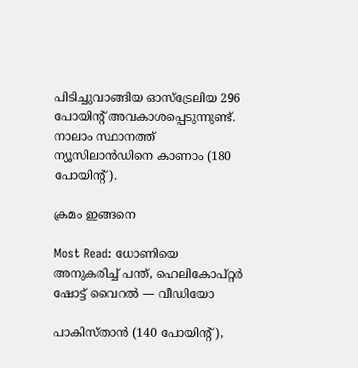പിടിച്ചുവാങ്ങിയ ഓസ്‌ട്രേലിയ 296 പോയിന്റ് അവകാശപ്പെടുന്നുണ്ട്. നാലാം സ്ഥാനത്ത് ന്യൂസിലാന്‍ഡിനെ കാണാം (180 പോയിന്റ്).

ക്രമം ഇങ്ങനെ

Most Read: ധോണിയെ അനുകരിച്ച് പന്ത്, ഹെലികോപ്റ്റര്‍ ഷോട്ട് വൈറല്‍ — വീഡിയോ

പാകിസ്താന്‍ (140 പോയിന്റ്),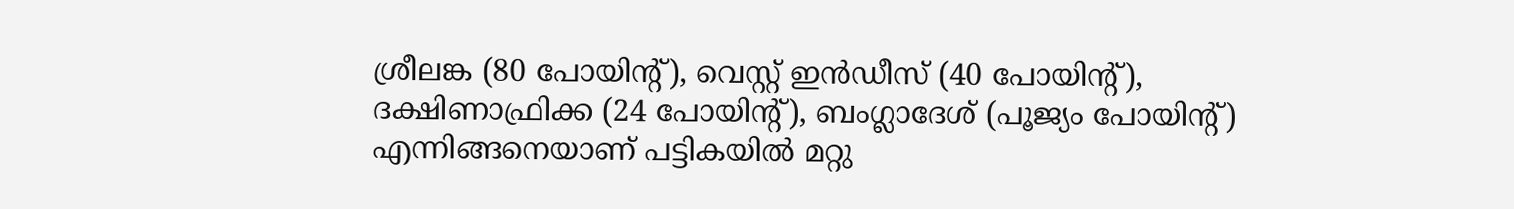ശ്രീലങ്ക (80 പോയിന്റ്), വെസ്റ്റ് ഇന്‍ഡീസ് (40 പോയിന്റ്), ദക്ഷിണാഫ്രിക്ക (24 പോയിന്റ്), ബംഗ്ലാദേശ് (പൂജ്യം പോയിന്റ്) എന്നിങ്ങനെയാണ് പട്ടികയില്‍ മറ്റു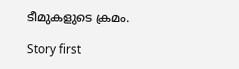ടീമുകളുടെ ക്രമം.

Story first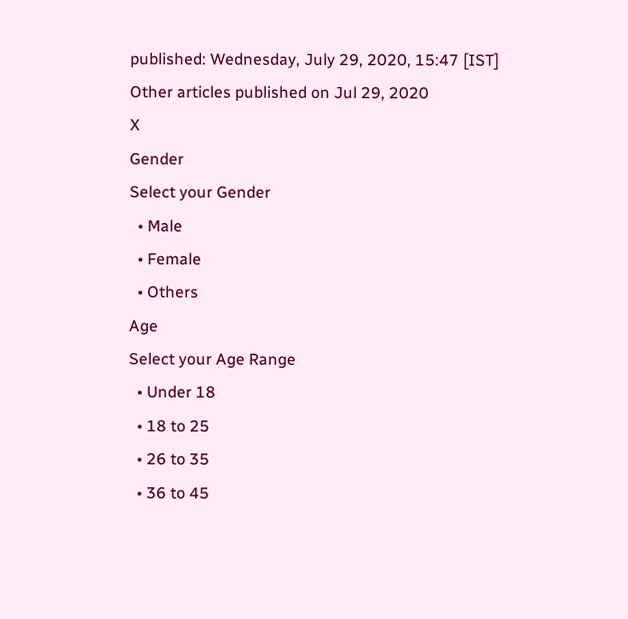published: Wednesday, July 29, 2020, 15:47 [IST]
Other articles published on Jul 29, 2020
X
Gender
Select your Gender
  • Male
  • Female
  • Others
Age
Select your Age Range
  • Under 18
  • 18 to 25
  • 26 to 35
  • 36 to 45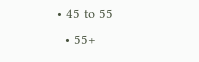• 45 to 55
  • 55+